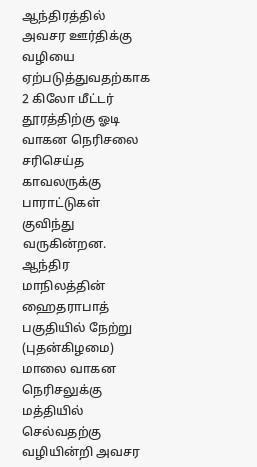ஆந்திரத்தில் அவசர ஊர்திக்கு வழியை ஏற்படுத்துவதற்காக 2 கிலோ மீட்டர் தூரத்திற்கு ஓடி வாகன நெரிசலை சரிசெய்த காவலருக்கு பாராட்டுகள் குவிந்து வருகின்றன.
ஆந்திர மாநிலத்தின் ஹைதராபாத் பகுதியில் நேற்று (புதன்கிழமை) மாலை வாகன நெரிசலுக்கு மத்தியில் செல்வதற்கு வழியின்றி அவசர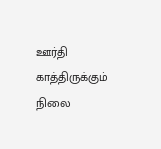ஊர்தி காத்திருக்கும் நிலை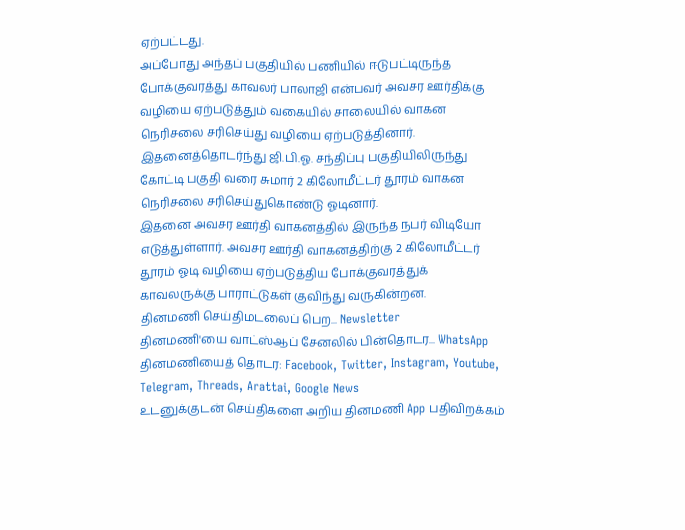ஏற்பட்டது.
அப்போது அந்தப் பகுதியில் பணியில் ஈடுபட்டிருந்த போக்குவரத்து காவலர் பாலாஜி என்பவர் அவசர ஊர்திக்கு வழியை ஏற்படுத்தும் வகையில் சாலையில் வாகன நெரிசலை சரிசெய்து வழியை ஏற்படுத்தினார்.
இதனைத்தொடர்ந்து ஜி.பி.ஓ. சந்திப்பு பகுதியிலிருந்து கோட்டி பகுதி வரை சுமார் 2 கிலோமீட்டர் தூரம் வாகன நெரிசலை சரிசெய்துகொண்டு ஓடினார்.
இதனை அவசர ஊர்தி வாகனத்தில் இருந்த நபர் விடியோ எடுத்துள்ளார். அவசர ஊர்தி வாகனத்திற்கு 2 கிலோமீட்டர் தூரம் ஓடி வழியை ஏற்படுத்திய போக்குவரத்துக் காவலருக்கு பாராட்டுகள் குவிந்து வருகின்றன.
தினமணி செய்திமடலைப் பெற... Newsletter
தினமணி'யை வாட்ஸ்ஆப் சேனலில் பின்தொடர... WhatsApp
தினமணியைத் தொடர: Facebook, Twitter, Instagram, Youtube, Telegram, Threads, Arattai, Google News
உடனுக்குடன் செய்திகளை அறிய தினமணி App பதிவிறக்கம்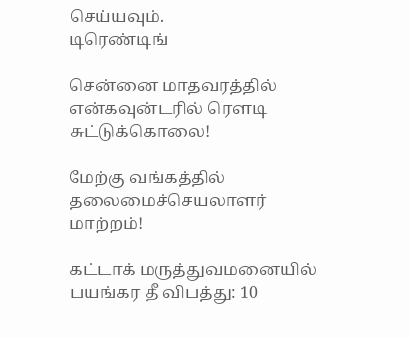செய்யவும்.
டிரெண்டிங்

சென்னை மாதவரத்தில் என்கவுன்டரில் ரௌடி சுட்டுக்கொலை!

மேற்கு வங்கத்தில் தலைமைச்செயலாளர் மாற்றம்!

கட்டாக் மருத்துவமனையில் பயங்கர தீ விபத்து: 10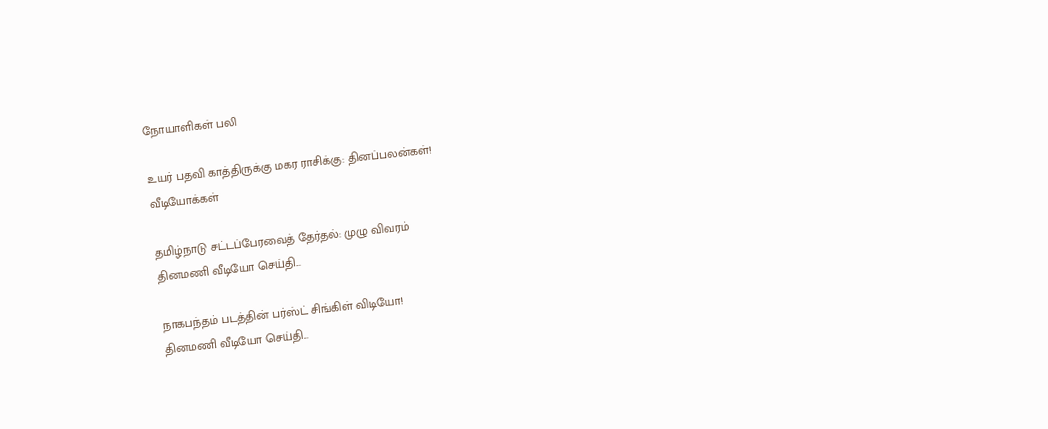நோயாளிகள் பலி

உயர் பதவி காத்திருக்கு மகர ராசிக்கு: தினப்பலன்கள்!
வீடியோக்கள்

தமிழ்நாடு சட்டப்பேரவைத் தேர்தல்: முழு விவரம்
தினமணி வீடியோ செய்தி...

நாகபந்தம் படத்தின் பர்ஸ்ட் சிங்கிள் விடியோ!
தினமணி வீடியோ செய்தி...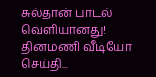சுல்தான் பாடல் வெளியானது!
தினமணி வீடியோ செய்தி...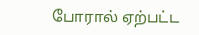போரால் ஏற்பட்ட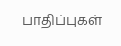பாதிப்புகள்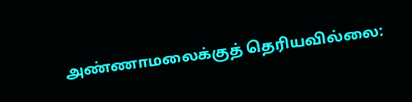அண்ணாமலைக்குத் தெரியவில்லை: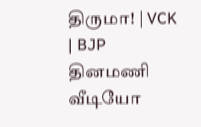திருமா! | VCK | BJP
தினமணி வீடியோ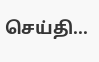செய்தி...